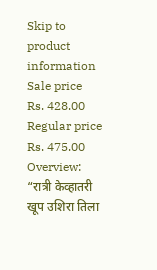Skip to product information
Sale price
Rs. 428.00
Regular price
Rs. 475.00
Overview:
“रात्री केव्हातरी खूप उशिरा तिला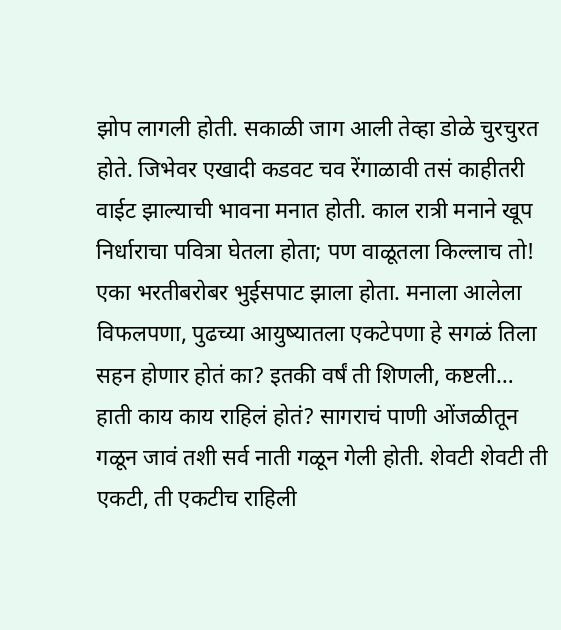झोप लागली होती. सकाळी जाग आली तेव्हा डोळे चुरचुरत होते. जिभेवर एखादी कडवट चव रेंगाळावी तसं काहीतरी वाईट झाल्याची भावना मनात होती. काल रात्री मनाने खूप निर्धाराचा पवित्रा घेतला होता; पण वाळूतला किल्लाच तो! एका भरतीबरोबर भुईसपाट झाला होता. मनाला आलेला विफलपणा, पुढच्या आयुष्यातला एकटेपणा हे सगळं तिला सहन होणार होतं का? इतकी वर्षं ती शिणली, कष्टली… हाती काय काय राहिलं होतं? सागराचं पाणी ओंजळीतून गळून जावं तशी सर्व नाती गळून गेली होती. शेवटी शेवटी ती एकटी, ती एकटीच राहिली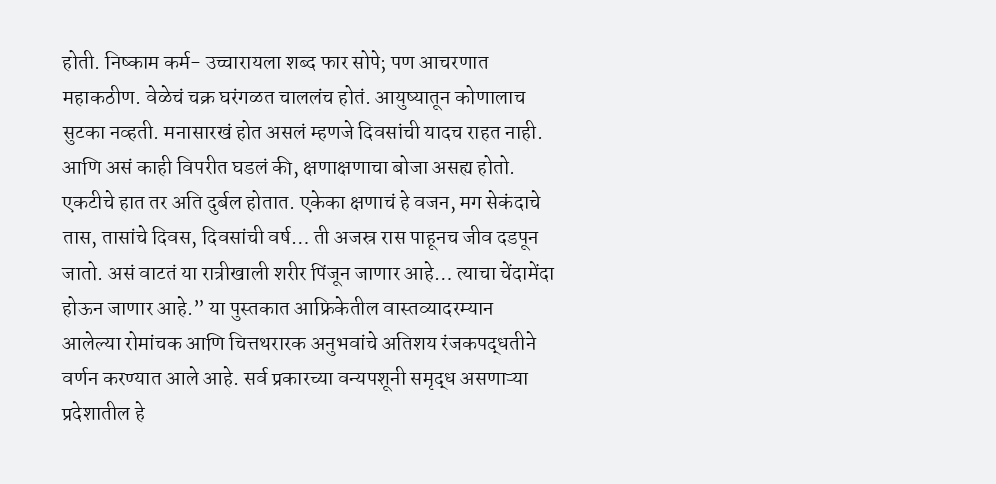होती. निष्काम कर्म- उच्चारायला शब्द फार सोपे; पण आचरणात महाकठीण. वेळेचं चक्र घरंगळत चाललंच होतं. आयुष्यातून कोणालाच सुटका नव्हती. मनासारखं होत असलं म्हणजे दिवसांची यादच राहत नाही. आणि असं काही विपरीत घडलं की, क्षणाक्षणाचा बोजा असह्य होतो. एकटीचे हात तर अति दुर्बल होतात. एकेका क्षणाचं हे वजन, मग सेकंदाचे तास, तासांचे दिवस, दिवसांची वर्ष… ती अजस्र रास पाहूनच जीव दडपून जातो. असं वाटतं या रात्रीखाली शरीर पिंजून जाणार आहे… त्याचा चेंदामेंदा होऊन जाणार आहे.” या पुस्तकात आफ्रिकेतील वास्तव्यादरम्यान आलेल्या रोमांचक आणि चित्तथरारक अनुभवांचे अतिशय रंजकपद्धतीने वर्णन करण्यात आले आहे. सर्व प्रकारच्या वन्यपशूनी समृद्ध असणाऱ्या प्रदेशातील हे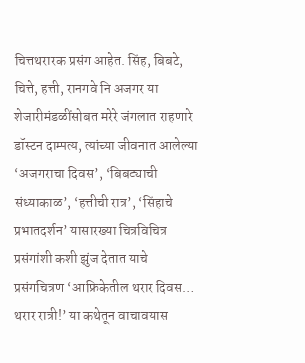चित्तथरारक प्रसंग आहेत. सिंह, बिबटे, चित्ते, हत्ती, रानगवे नि अजगर या शेजारीमंडळींसोबत मरेरे जंगलात राहणारे डॉस्टन दाम्पत्य, त्यांच्या जीवनात आलेल्या ‘अजगराचा दिवस’, ‘बिबट्याची संध्याकाळ’, ‘हत्तीची रात्र’, ‘सिंहाचे प्रभातदर्शन’ यासारख्या चित्रविचित्र प्रसंगांशी कशी झुंज देतात याचे प्रसंगचित्रण ‘आफ्रिकेतील थरार दिवस… थरार रात्री!’ या कथेतून वाचावयास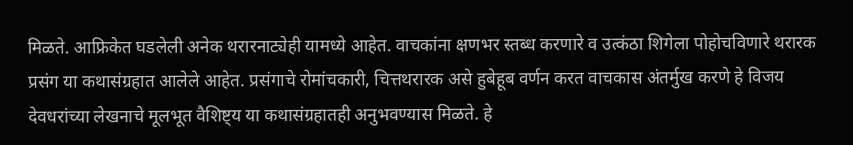मिळते. आफ्रिकेत घडलेली अनेक थरारनाट्येही यामध्ये आहेत. वाचकांना क्षणभर स्तब्ध करणारे व उत्कंठा शिगेला पोहोचविणारे थरारक प्रसंग या कथासंग्रहात आलेले आहेत. प्रसंगाचे रोमांचकारी, चित्तथरारक असे हुबेहूब वर्णन करत वाचकास अंतर्मुख करणे हे विजय देवधरांच्या लेखनाचे मूलभूत वैशिष्ट्य या कथासंग्रहातही अनुभवण्यास मिळते. हे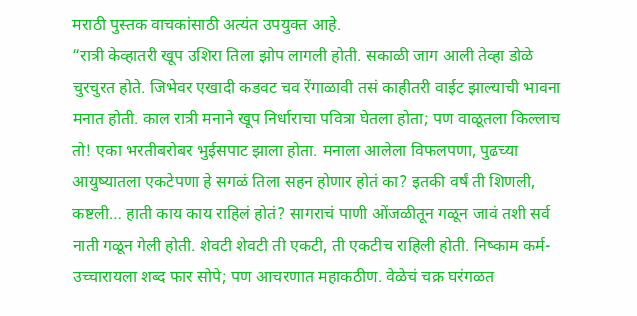मराठी पुस्तक वाचकांसाठी अत्यंत उपयुक्त आहे.
“रात्री केव्हातरी खूप उशिरा तिला झोप लागली होती. सकाळी जाग आली तेव्हा डोळे चुरचुरत होते. जिभेवर एखादी कडवट चव रेंगाळावी तसं काहीतरी वाईट झाल्याची भावना मनात होती. काल रात्री मनाने खूप निर्धाराचा पवित्रा घेतला होता; पण वाळूतला किल्लाच तो! एका भरतीबरोबर भुईसपाट झाला होता. मनाला आलेला विफलपणा, पुढच्या आयुष्यातला एकटेपणा हे सगळं तिला सहन होणार होतं का? इतकी वर्षं ती शिणली, कष्टली… हाती काय काय राहिलं होतं? सागराचं पाणी ओंजळीतून गळून जावं तशी सर्व नाती गळून गेली होती. शेवटी शेवटी ती एकटी, ती एकटीच राहिली होती. निष्काम कर्म- उच्चारायला शब्द फार सोपे; पण आचरणात महाकठीण. वेळेचं चक्र घरंगळत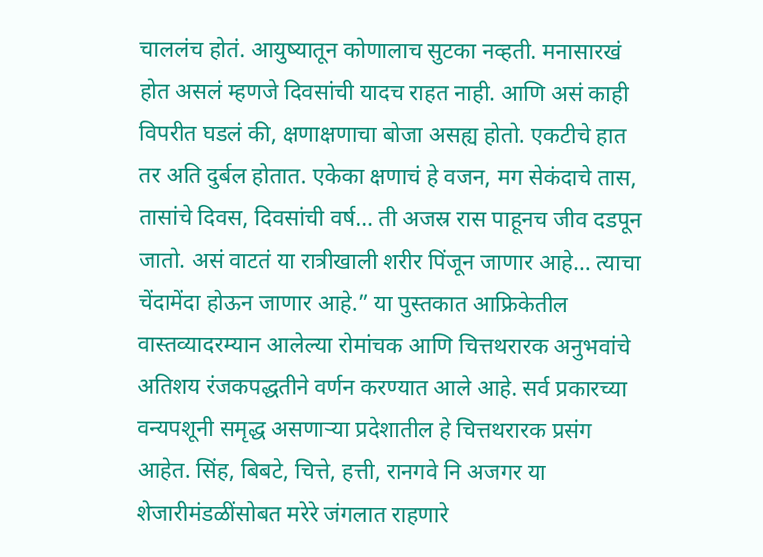चाललंच होतं. आयुष्यातून कोणालाच सुटका नव्हती. मनासारखं होत असलं म्हणजे दिवसांची यादच राहत नाही. आणि असं काही विपरीत घडलं की, क्षणाक्षणाचा बोजा असह्य होतो. एकटीचे हात तर अति दुर्बल होतात. एकेका क्षणाचं हे वजन, मग सेकंदाचे तास, तासांचे दिवस, दिवसांची वर्ष… ती अजस्र रास पाहूनच जीव दडपून जातो. असं वाटतं या रात्रीखाली शरीर पिंजून जाणार आहे… त्याचा चेंदामेंदा होऊन जाणार आहे.” या पुस्तकात आफ्रिकेतील वास्तव्यादरम्यान आलेल्या रोमांचक आणि चित्तथरारक अनुभवांचे अतिशय रंजकपद्धतीने वर्णन करण्यात आले आहे. सर्व प्रकारच्या वन्यपशूनी समृद्ध असणाऱ्या प्रदेशातील हे चित्तथरारक प्रसंग आहेत. सिंह, बिबटे, चित्ते, हत्ती, रानगवे नि अजगर या शेजारीमंडळींसोबत मरेरे जंगलात राहणारे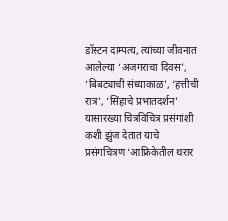डॉस्टन दाम्पत्य, त्यांच्या जीवनात आलेल्या ‘अजगराचा दिवस’, ‘बिबट्याची संध्याकाळ’, ‘हत्तीची रात्र’, ‘सिंहाचे प्रभातदर्शन’ यासारख्या चित्रविचित्र प्रसंगांशी कशी झुंज देतात याचे प्रसंगचित्रण ‘आफ्रिकेतील थरार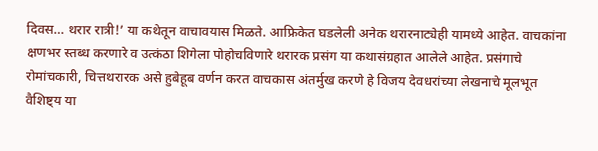दिवस… थरार रात्री!’ या कथेतून वाचावयास मिळते. आफ्रिकेत घडलेली अनेक थरारनाट्येही यामध्ये आहेत. वाचकांना क्षणभर स्तब्ध करणारे व उत्कंठा शिगेला पोहोचविणारे थरारक प्रसंग या कथासंग्रहात आलेले आहेत. प्रसंगाचे रोमांचकारी, चित्तथरारक असे हुबेहूब वर्णन करत वाचकास अंतर्मुख करणे हे विजय देवधरांच्या लेखनाचे मूलभूत वैशिष्ट्य या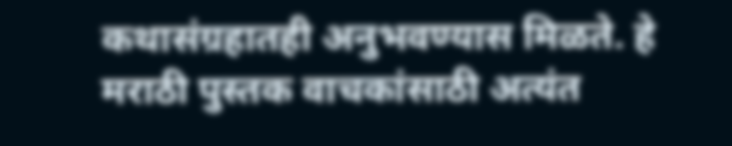कथासंग्रहातही अनुभवण्यास मिळते. हे मराठी पुस्तक वाचकांसाठी अत्यंत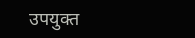उपयुक्त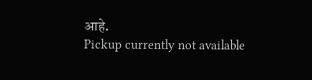आहे.
Pickup currently not available